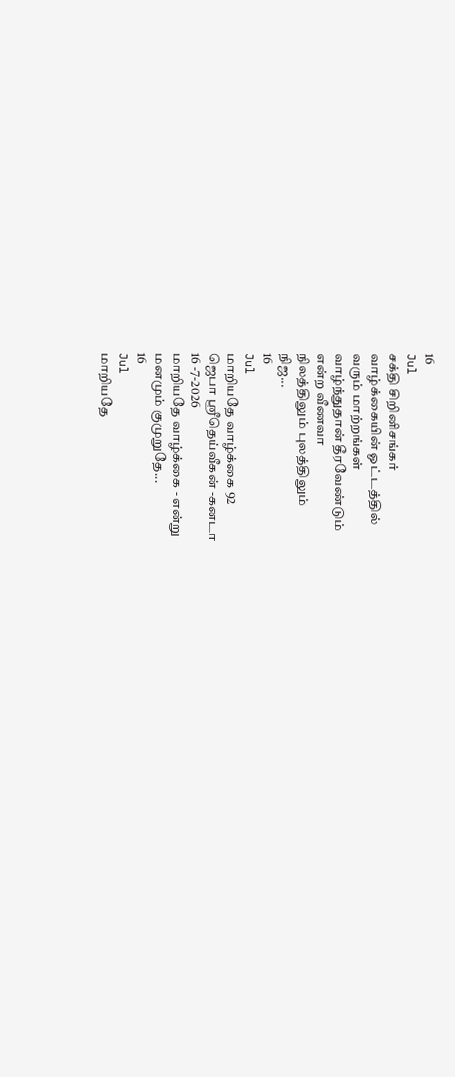16
Jul
சக்தி சிறினிசங்கர்
வாழ்க்கையின் ஓட்டத்தில்
வரும் மாற்றங்கள்
வாழ்ந்துதான் தீரவேண்டும்
என்ற வீணவா
நிலத்திலும் புலத்திலும்
நிஜ...
16
Jul
மாறியதே வாழ்க்கை 92
ஜெபா ஸ்ரீதெய்வீகன் -கனடா
16 -7-2026
மாறியதே வாழ்க்கை - என்று
மனமும் குமுறுதே...
16
Jul
மாறியதே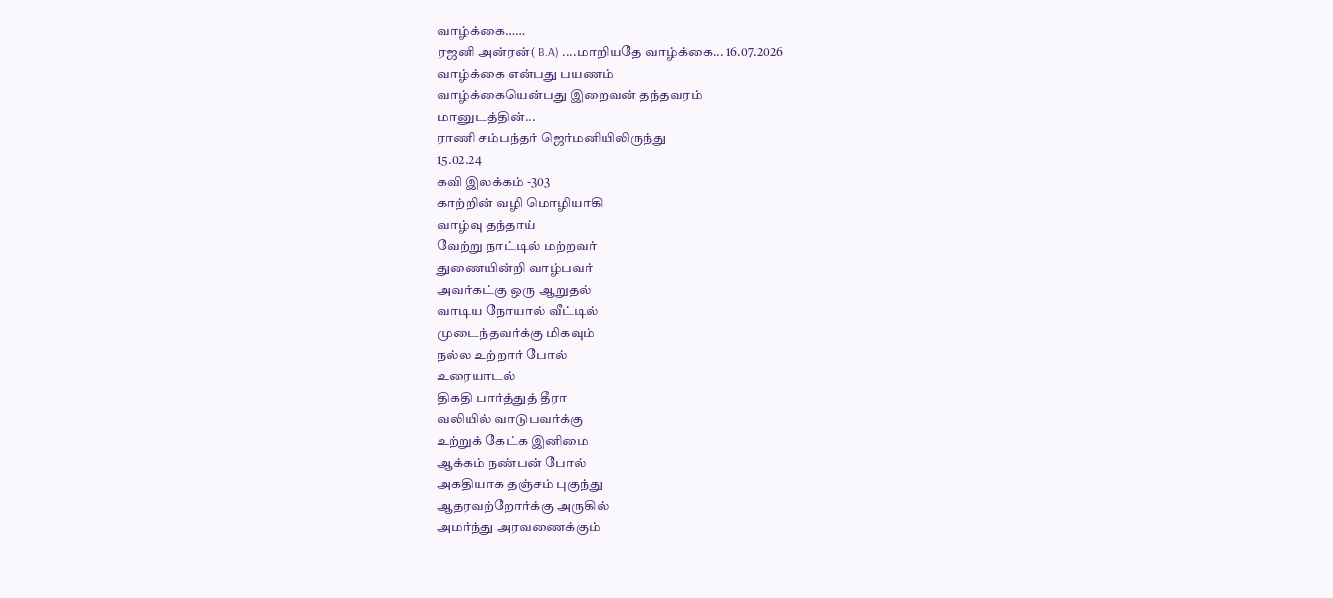வாழ்க்கை……
ரஜனி அன்ரன்( B.A) ....மாறியதே வாழ்க்கை... 16.07.2026
வாழ்க்கை என்பது பயணம்
வாழ்க்கையென்பது இறைவன் தந்தவரம்
மானுடத்தின்...
ராணி சம்பந்தர் ஜெர்மனியிலிருந்து
15.02.24
கவி இலக்கம் -303
காற்றின் வழி மொழியாகி
வாழ்வு தந்தாய்
வேற்று நாட்டில் மற்றவர்
துணையின்றி வாழ்பவர்
அவர்கட்கு ஒரு ஆறுதல்
வாடிய நோயால் வீட்டில்
முடைந்தவர்க்கு மிகவும்
நல்ல உற்றார் போல்
உரையாடல்
திகதி பார்த்துத் தீரா
வலியில் வாடுபவர்க்கு
உற்றுக் கேட்க இனிமை
ஆக்கம் நண்பன் போல்
அகதியாக தஞ்சம் புகுந்து
ஆதரவற்றோர்க்கு அருகில்
அமர்ந்து அரவணைக்கும்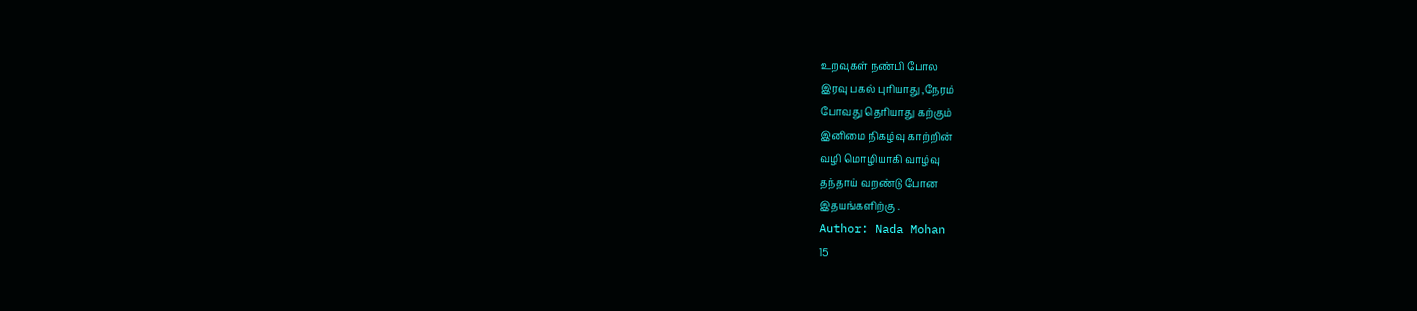உறவுகள் நண்பி போல
இரவு பகல் புரியாது ,நேரம்
போவது தெரியாது கற்கும்
இனிமை நிகழ்வு காற்றின்
வழி மொழியாகி வாழ்வு
தந்தாய் வறண்டு போன
இதயங்களிற்கு .
Author: Nada Mohan
15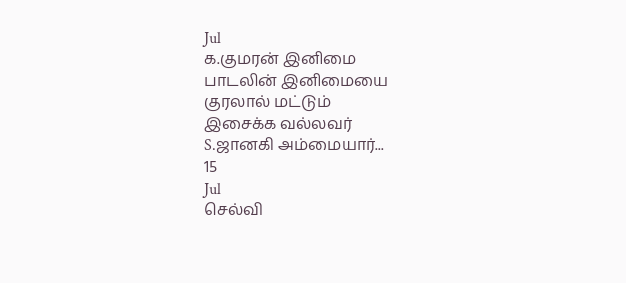Jul
க.குமரன் இனிமை
பாடலின் இனிமையை
குரலால் மட்டும்
இசைக்க வல்லவர்
S.ஜானகி அம்மையார்...
15
Jul
செல்வி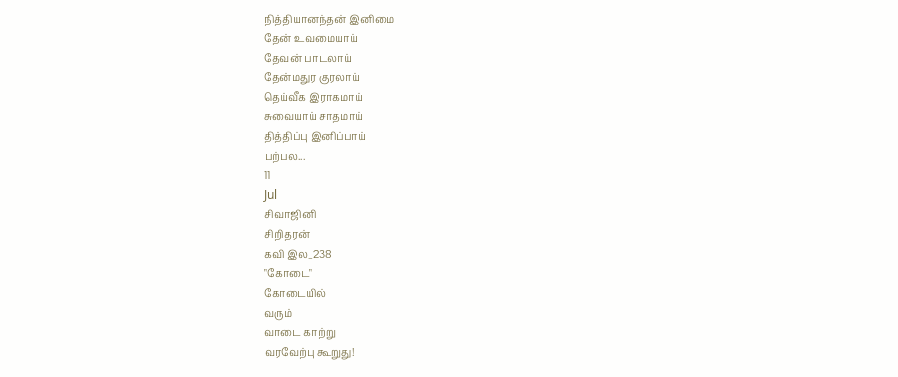நித்தியானந்தன் இனிமை
தேன் உவமையாய்
தேவன் பாடலாய்
தேன்மதுர குரலாய்
தெய்வீக இராகமாய்
சுவையாய் சாதமாய்
தித்திப்பு இனிப்பாய்
பற்பல...
11
Jul
சிவாஜினி
சிறிதரன்
கவி இல_238
"கோடை"
கோடையில்
வரும்
வாடை காற்று
வரவேற்பு கூறுது!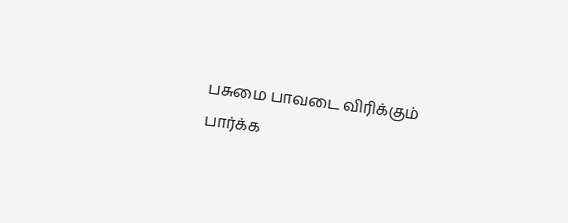பசுமை பாவடை விரிக்கும்
பார்க்க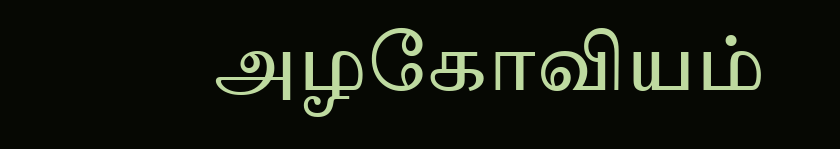அழகோவியம்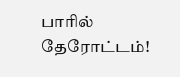பாரில் தேரோட்டம்!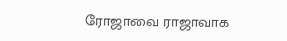ரோஜாவை ராஜாவாக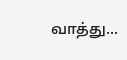வாத்து...